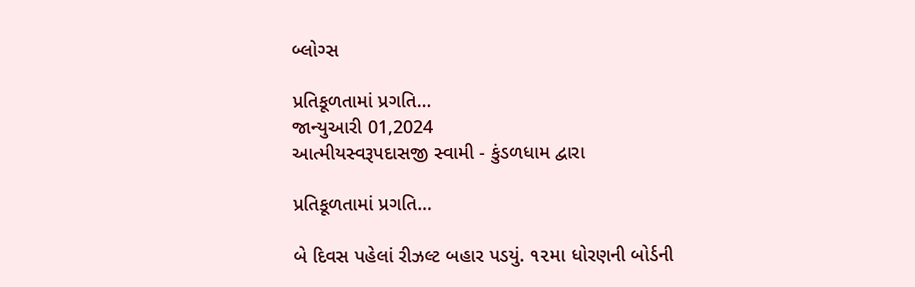બ્લોગ્સ

પ્રતિકૂળતામાં પ્રગતિ…
જાન્યુઆરી 01,2024
આત્મીયસ્વરૂપદાસજી સ્વામી - કુંડળધામ દ્વારા

પ્રતિકૂળતામાં પ્રગતિ…

બે દિવસ પહેલાં રીઝલ્ટ બહાર પડયું. ૧૨મા ધોરણની બોર્ડની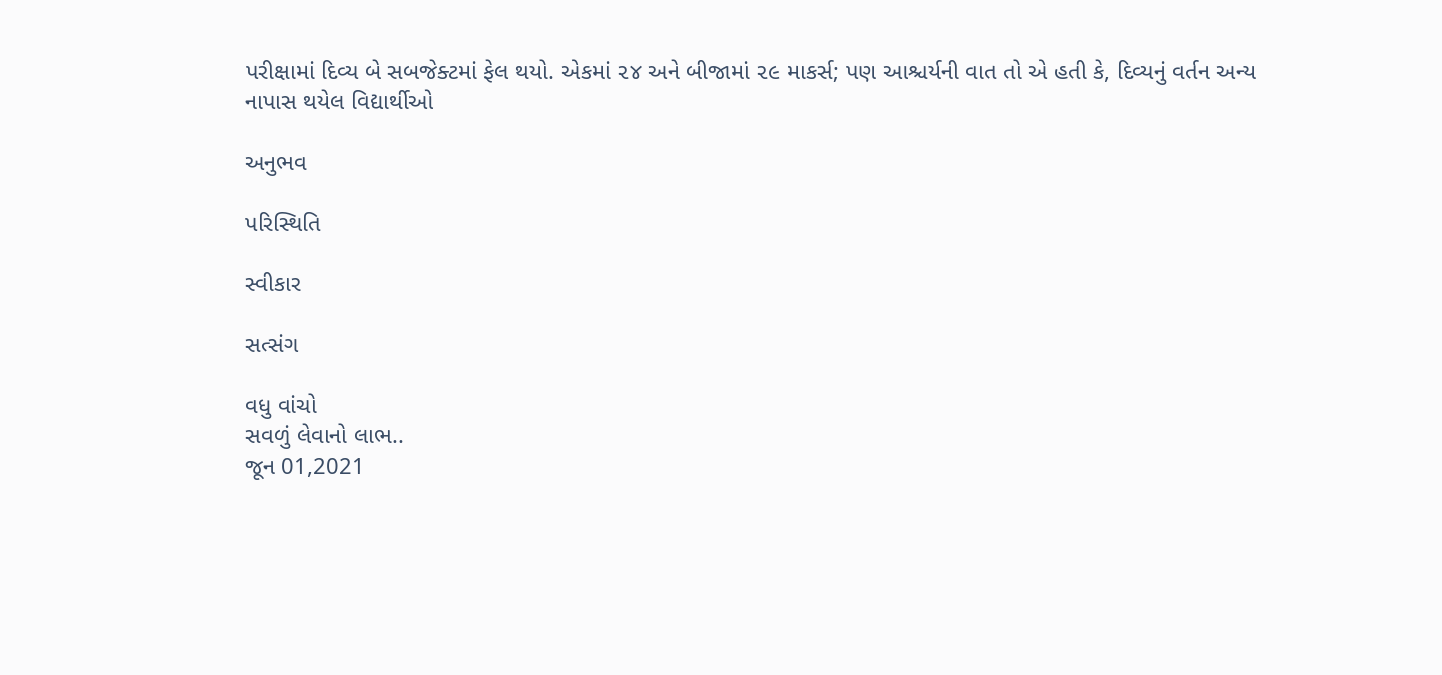પરીક્ષામાં દિવ્ય બે સબજેક્ટમાં ફેલ થયો. એકમાં ૨૪ અને બીજામાં ૨૯ માકર્સ; પણ આશ્ચર્યની વાત તો એ હતી કે, દિવ્યનું વર્તન અન્ય નાપાસ થયેલ વિદ્યાર્થીઓ

અનુભવ

પરિસ્થિતિ

સ્વીકાર

સત્સંગ

વધુ વાંચો
સવળું લેવાનો લાભ..
જૂન 01,2021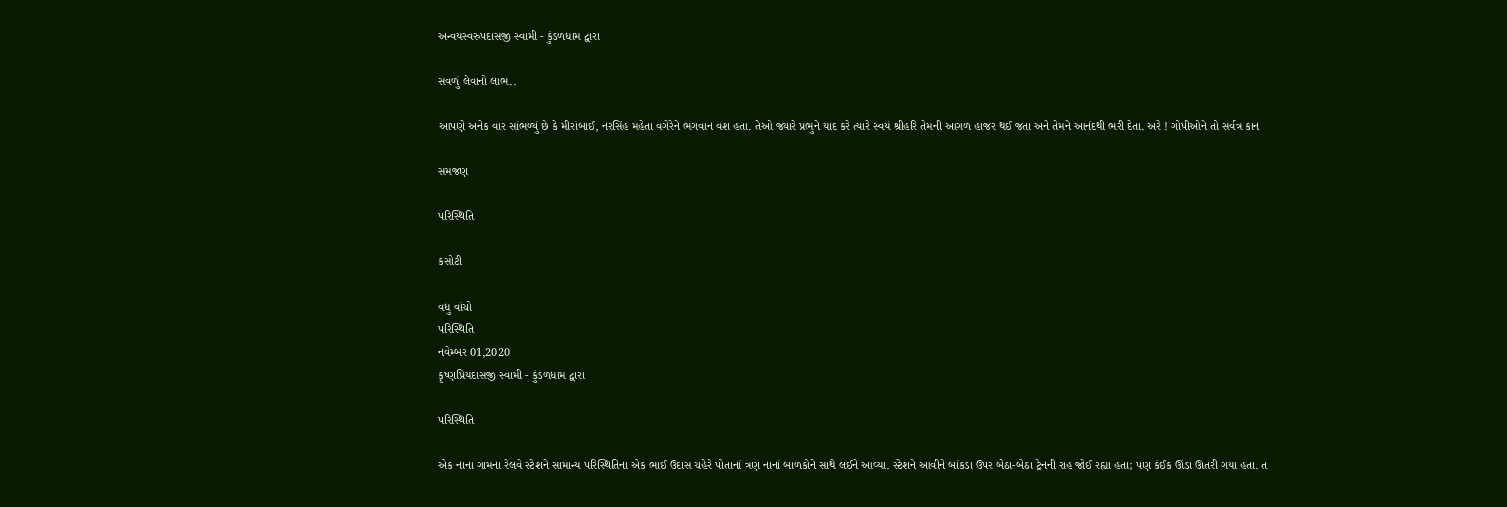અન્વયસ્વરુપદાસજી સ્વામી - કુંડળધામ દ્વારા

સવળું લેવાનો લાભ..

આપણે અનેક વાર સાંભળ્યું છે કે મીરાંબાઈ, નરસિંહ મહેતા વગેરેને ભગવાન વશ હતા. તેઓ જ્યારે પ્રભુને યાદ કરે ત્યારે સ્વયં શ્રીહરિ તેમની આગળ હાજર થઈ જતા અને તેમને આનંદથી ભરી દેતા. અરે ! ગોપીઓને તો સર્વત્ર કાન

સમજણ

પરિસ્થિતિ

કસોટી

વધુ વાંચો
પરિસ્થિતિ
નવેમ્બર 01,2020
કૃષ્ણપ્રિયદાસજી સ્વામી - કુંડળધામ દ્વારા

પરિસ્થિતિ

એક નાના ગામના રેલવે સ્ટેશને સામાન્ય પરિસ્થિતિના એક ભાઈ ઉદાસ ચહેરે પોતાનાં ત્રણ નાનાં બાળકોને સાથે લઈને આવ્યા. સ્ટેશને આવીને બાંકડા ઉપર બેઠા-બેઠા ટ્રેનની રાહ જોઈ રહ્યા હતા; પણ કંઈક ઊંડા ઊતરી ગયા હતા. ત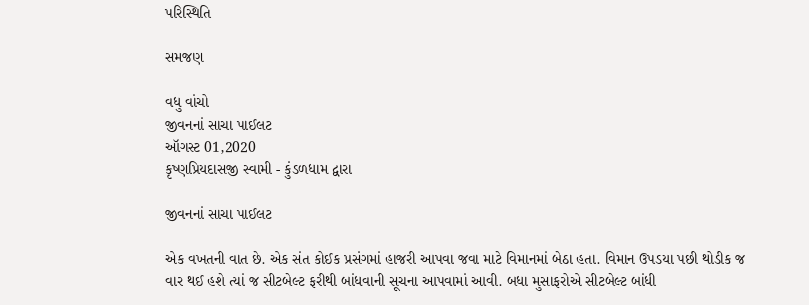પરિસ્થિતિ

સમજણ

વધુ વાંચો
જીવનનાં સાચા પાઈલટ
ઑગસ્ટ 01,2020
કૃષ્ણપ્રિયદાસજી સ્વામી - કુંડળધામ દ્વારા

જીવનનાં સાચા પાઈલટ

એક વખતની વાત છે. એક સંત કોઈક પ્રસંગમાં હાજરી આપવા જવા માટે વિમાનમાં બેઠા હતા. વિમાન ઉપડયા પછી થોડીક જ વાર થઈ હશે ત્યાં જ સીટબેલ્ટ ફરીથી બાંધવાની સૂચના આપવામાં આવી. બધા મુસાફરોએ સીટબેલ્ટ બાંધી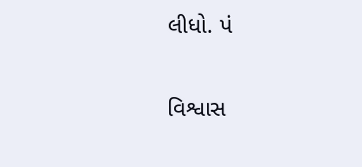લીધો. પં

વિશ્વાસ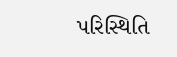પરિસ્થિતિ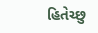હિતેચ્છુ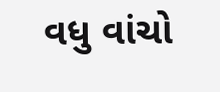વધુ વાંચો